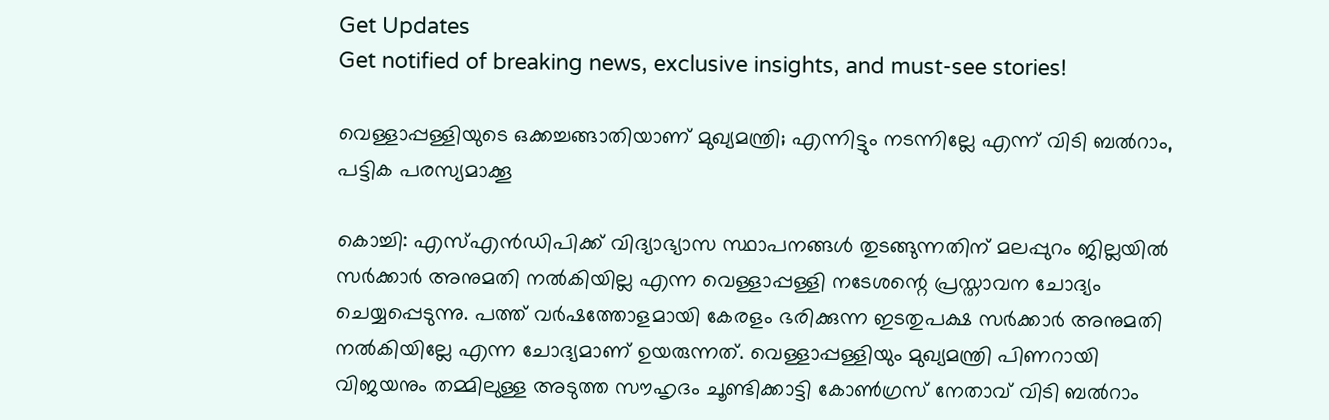Get Updates
Get notified of breaking news, exclusive insights, and must-see stories!

വെള്ളാപ്പള്ളിയുടെ ഒക്കച്ചങ്ങാതിയാണ് മുഖ്യമന്ത്രി; എന്നിട്ടും നടന്നില്ലേ എന്ന് വിടി ബല്‍റാം, പട്ടിക പരസ്യമാക്കൂ

കൊച്ചി: എസ്എന്‍ഡിപിക്ക് വിദ്യാഭ്യാസ സ്ഥാപനങ്ങള്‍ തുടങ്ങുന്നതിന് മലപ്പുറം ജില്ലയില്‍ സര്‍ക്കാര്‍ അനുമതി നല്‍കിയില്ല എന്ന വെള്ളാപ്പള്ളി നടേശന്റെ പ്രസ്താവന ചോദ്യം ചെയ്യപ്പെടുന്നു. പത്ത് വര്‍ഷത്തോളമായി കേരളം ഭരിക്കുന്ന ഇടതുപക്ഷ സര്‍ക്കാര്‍ അനുമതി നല്‍കിയില്ലേ എന്ന ചോദ്യമാണ് ഉയരുന്നത്. വെള്ളാപ്പള്ളിയും മുഖ്യമന്ത്രി പിണറായി വിജയനും തമ്മിലുള്ള അടുത്ത സൗഹൃദം ചൂണ്ടിക്കാട്ടി കോണ്‍ഗ്രസ് നേതാവ് വിടി ബല്‍റാം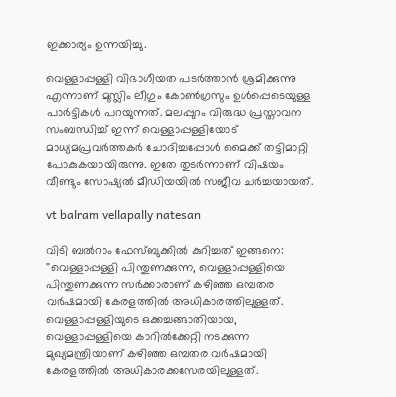ഇക്കാര്യം ഉന്നയിച്ചു.

വെള്ളാപ്പള്ളി വിഭാഗീയത പടര്‍ത്താന്‍ ശ്രമിക്കുന്നു എന്നാണ് മുസ്ലിം ലീഗും കോണ്‍ഗ്രസും ഉള്‍പ്പെടെയുള്ള പാര്‍ട്ടികള്‍ പറയുന്നത്. മലപ്പുറം വിരുദ്ധ പ്രസ്താവന സംബന്ധിച്ച് ഇന്ന് വെള്ളാപ്പള്ളിയോട് മാധ്യമപ്രവര്‍ത്തകര്‍ ചോദിച്ചപ്പോള്‍ മൈക്ക് തട്ടിമാറ്റി പോകുകയായിരുന്നു. ഇതേ തുടര്‍ന്നാണ് വിഷയം വീണ്ടും സോഷ്യല്‍ മീഡിയയില്‍ സജീവ ചര്‍ച്ചയായത്.

vt balram vellapally natesan

വിടി ബല്‍റാം ഫേസ്ബുക്കില്‍ കുറിച്ചത് ഇങ്ങനെ: ''വെള്ളാപ്പള്ളി പിന്തുണക്കുന്ന, വെള്ളാപ്പള്ളിയെ പിന്തുണക്കുന്ന സര്‍ക്കാരാണ് കഴിഞ്ഞ ഒമ്പതര വര്‍ഷമായി കേരളത്തില്‍ അധികാരത്തിലുള്ളത്. വെള്ളാപ്പള്ളിയുടെ ഒക്കച്ചങ്ങാതിയായ, വെള്ളാപ്പള്ളിയെ കാറില്‍ക്കേറ്റി നടക്കുന്ന മുഖ്യമന്ത്രിയാണ് കഴിഞ്ഞ ഒമ്പതര വര്‍ഷമായി കേരളത്തില്‍ അധികാരക്കസേരയിലുള്ളത്.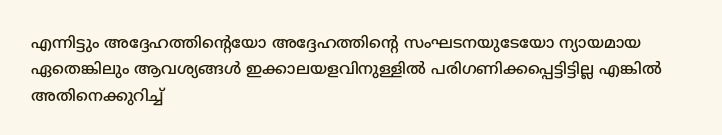എന്നിട്ടും അദ്ദേഹത്തിന്റെയോ അദ്ദേഹത്തിന്റെ സംഘടനയുടേയോ ന്യായമായ ഏതെങ്കിലും ആവശ്യങ്ങള്‍ ഇക്കാലയളവിനുള്ളില്‍ പരിഗണിക്കപ്പെട്ടിട്ടില്ല എങ്കില്‍ അതിനെക്കുറിച്ച്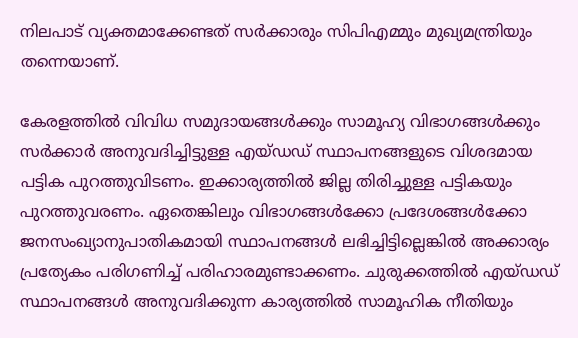നിലപാട് വ്യക്തമാക്കേണ്ടത് സര്‍ക്കാരും സിപിഎമ്മും മുഖ്യമന്ത്രിയും തന്നെയാണ്.

കേരളത്തില്‍ വിവിധ സമുദായങ്ങള്‍ക്കും സാമൂഹ്യ വിഭാഗങ്ങള്‍ക്കും സര്‍ക്കാര്‍ അനുവദിച്ചിട്ടുള്ള എയ്ഡഡ് സ്ഥാപനങ്ങളുടെ വിശദമായ പട്ടിക പുറത്തുവിടണം. ഇക്കാര്യത്തില്‍ ജില്ല തിരിച്ചുള്ള പട്ടികയും പുറത്തുവരണം. ഏതെങ്കിലും വിഭാഗങ്ങള്‍ക്കോ പ്രദേശങ്ങള്‍ക്കോ ജനസംഖ്യാനുപാതികമായി സ്ഥാപനങ്ങള്‍ ലഭിച്ചിട്ടില്ലെങ്കില്‍ അക്കാര്യം പ്രത്യേകം പരിഗണിച്ച് പരിഹാരമുണ്ടാക്കണം. ചുരുക്കത്തില്‍ എയ്ഡഡ് സ്ഥാപനങ്ങള്‍ അനുവദിക്കുന്ന കാര്യത്തില്‍ സാമൂഹിക നീതിയും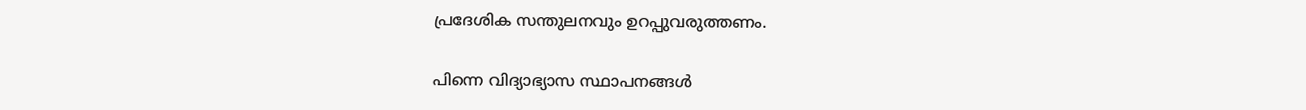പ്രദേശിക സന്തുലനവും ഉറപ്പുവരുത്തണം.

പിന്നെ വിദ്യാഭ്യാസ സ്ഥാപനങ്ങള്‍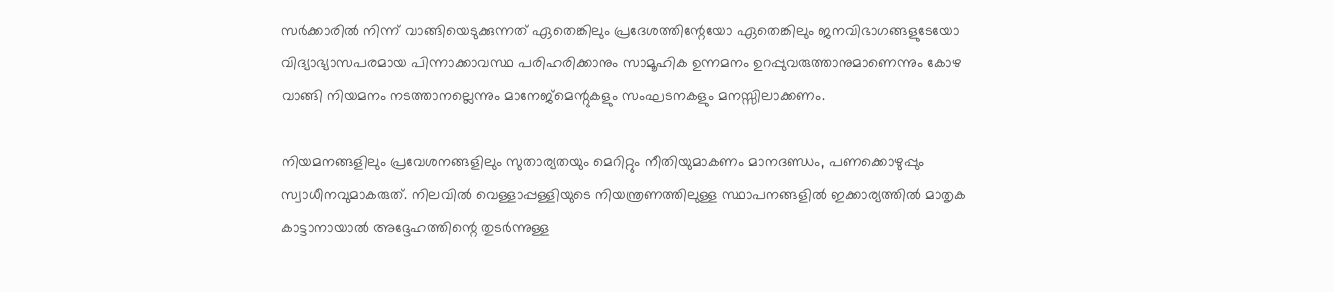സര്‍ക്കാരില്‍ നിന്ന് വാങ്ങിയെടുക്കുന്നത് ഏതെങ്കിലും പ്രദേശത്തിന്റേയോ ഏതെങ്കിലും ജനവിഭാഗങ്ങളുടേയോ വിദ്യാഭ്യാസപരമായ പിന്നാക്കാവസ്ഥ പരിഹരിക്കാനും സാമൂഹിക ഉന്നമനം ഉറപ്പുവരുത്താനുമാണെന്നും കോഴ വാങ്ങി നിയമനം നടത്താനല്ലെന്നും മാനേജ്‌മെന്റുകളും സംഘടനകളും മനസ്സിലാക്കണം.

നിയമനങ്ങളിലും പ്രവേശനങ്ങളിലും സുതാര്യതയും മെറിറ്റും നീതിയുമാകണം മാനദണ്ഡം, പണക്കൊഴുപ്പും സ്വാധീനവുമാകരുത്. നിലവില്‍ വെള്ളാപ്പള്ളിയുടെ നിയന്ത്രണത്തിലുള്ള സ്ഥാപനങ്ങളില്‍ ഇക്കാര്യത്തില്‍ മാതൃക കാട്ടാനായാല്‍ അദ്ദേഹത്തിന്റെ തുടര്‍ന്നുള്ള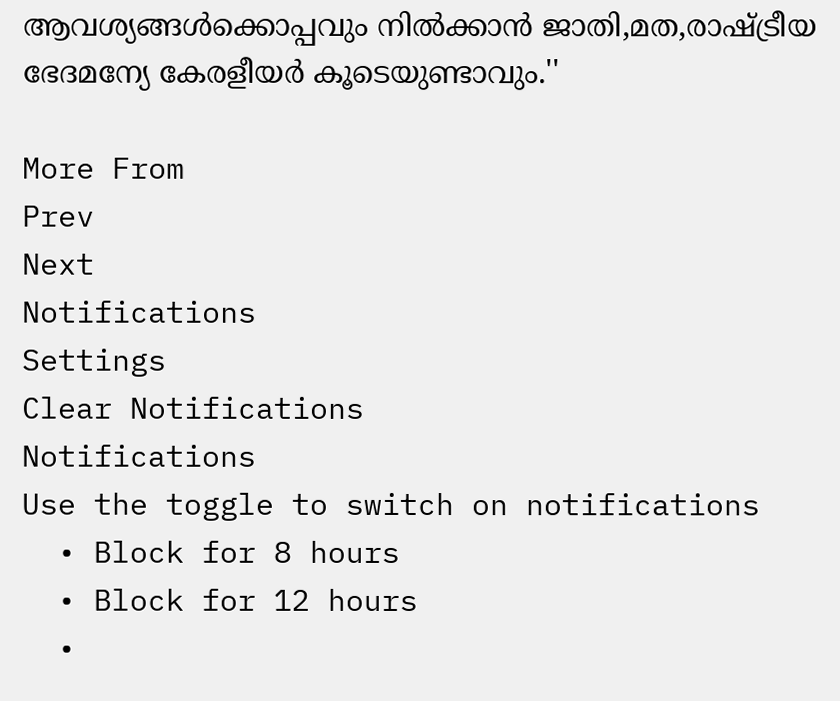ആവശ്യങ്ങള്‍ക്കൊപ്പവും നില്‍ക്കാന്‍ ജാതി,മത,രാഷ്ട്രീയ ഭേദമന്യേ കേരളീയര്‍ കൂടെയുണ്ടാവും.''

More From
Prev
Next
Notifications
Settings
Clear Notifications
Notifications
Use the toggle to switch on notifications
  • Block for 8 hours
  • Block for 12 hours
  •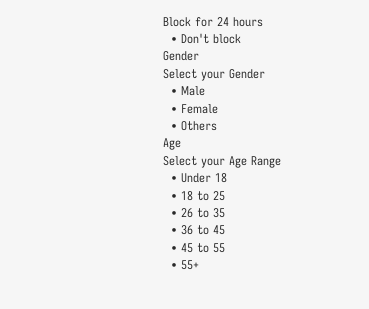Block for 24 hours
  • Don't block
Gender
Select your Gender
  • Male
  • Female
  • Others
Age
Select your Age Range
  • Under 18
  • 18 to 25
  • 26 to 35
  • 36 to 45
  • 45 to 55
  • 55+